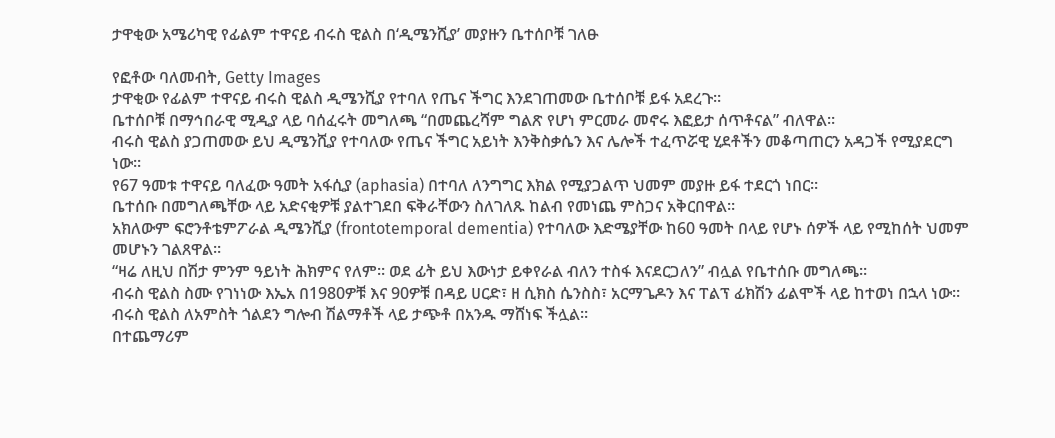ታዋቂው አሜሪካዊ የፊልም ተዋናይ ብሩስ ዊልስ በ‘ዲሜንሺያ’ መያዙን ቤተሰቦቹ ገለፁ

የፎቶው ባለመብት, Getty Images
ታዋቂው የፊልም ተዋናይ ብሩስ ዊልስ ዲሜንሺያ የተባለ የጤና ችግር እንደገጠመው ቤተሰቦቹ ይፋ አደረጉ።
ቤተሰቦቹ በማኅበራዊ ሚዲያ ላይ ባሰፈሩት መግለጫ “በመጨረሻም ግልጽ የሆነ ምርመራ መኖሩ እፎይታ ሰጥቶናል” ብለዋል።
ብሩስ ዊልስ ያጋጠመው ይህ ዲሜንሺያ የተባለው የጤና ችግር አይነት እንቅስቃሴን እና ሌሎች ተፈጥሯዊ ሂደቶችን መቆጣጠርን አዳጋች የሚያደርግ ነው።
የ67 ዓመቱ ተዋናይ ባለፈው ዓመት አፋሲያ (aphasia) በተባለ ለንግግር እክል የሚያጋልጥ ህመም መያዙ ይፋ ተደርጎ ነበር።
ቤተሰቡ በመግለጫቸው ላይ አድናቂዎቹ ያልተገደበ ፍቅራቸውን ስለገለጹ ከልብ የመነጨ ምስጋና አቅርበዋል።
አክለውም ፍሮንቶቴምፖራል ዲሜንሺያ (frontotemporal dementia) የተባለው እድሜያቸው ከ60 ዓመት በላይ የሆኑ ሰዎች ላይ የሚከሰት ህመም መሆኑን ገልጸዋል።
“ዛሬ ለዚህ በሽታ ምንም ዓይነት ሕክምና የለም። ወደ ፊት ይህ እውነታ ይቀየራል ብለን ተስፋ እናደርጋለን” ብሏል የቤተሰቡ መግለጫ።
ብሩስ ዊልስ ስሙ የገነነው እኤአ በ1980ዎቹ እና 90ዎቹ በዳይ ሀርድ፣ ዘ ሲክስ ሴንስስ፣ አርማጌዶን እና ፐልፕ ፊክሽን ፊልሞች ላይ ከተወነ በኋላ ነው።
ብሩስ ዊልስ ለአምስት ጎልደን ግሎብ ሽልማቶች ላይ ታጭቶ በአንዱ ማሸነፍ ችሏል።
በተጨማሪም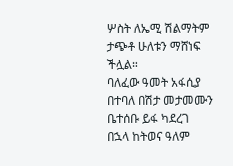ሦስት ለኤሚ ሽልማትም ታጭቶ ሁለቱን ማሸነፍ ችሏል።
ባለፈው ዓመት አፋሲያ በተባለ በሽታ መታመሙን ቤተሰቡ ይፋ ካደረገ በኋላ ከትወና ዓለም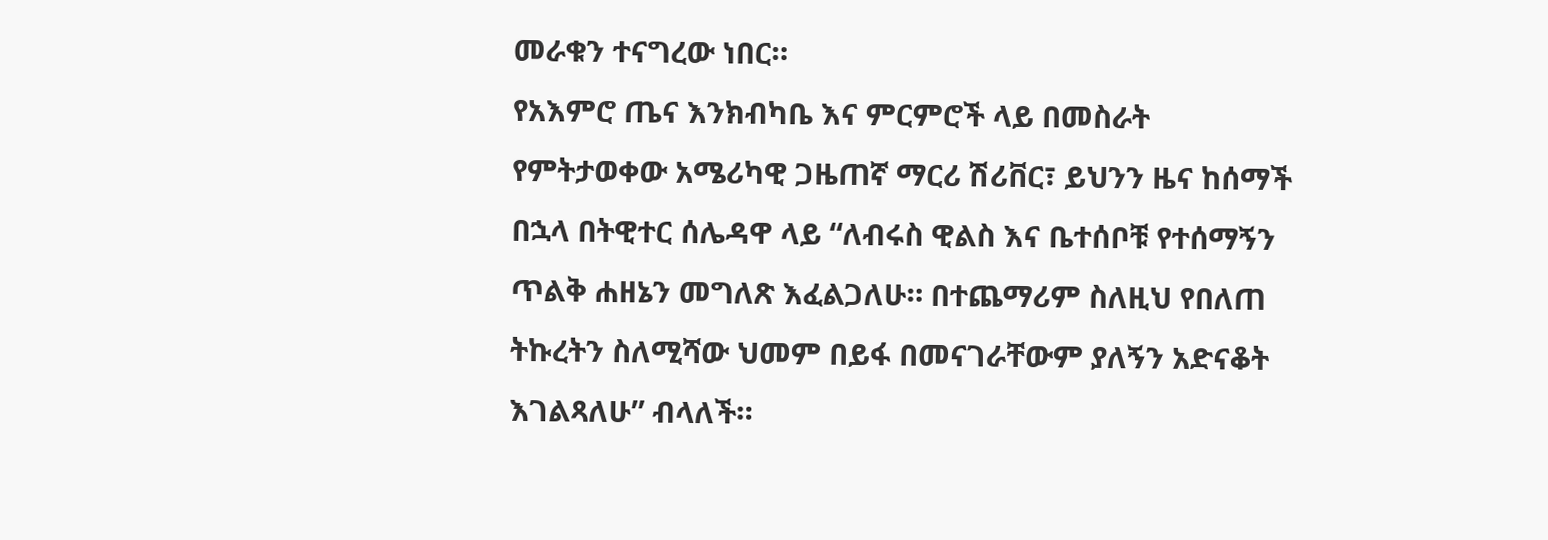መራቁን ተናግረው ነበር።
የአእምሮ ጤና እንክብካቤ እና ምርምሮች ላይ በመስራት የምትታወቀው አሜሪካዊ ጋዜጠኛ ማርሪ ሽሪቨር፣ ይህንን ዜና ከሰማች በኋላ በትዊተር ሰሌዳዋ ላይ “ለብሩስ ዊልስ እና ቤተሰቦቹ የተሰማኝን ጥልቅ ሐዘኔን መግለጽ እፈልጋለሁ። በተጨማሪም ስለዚህ የበለጠ ትኩረትን ስለሚሻው ህመም በይፋ በመናገራቸውም ያለኝን አድናቆት እገልጻለሁ” ብላለች።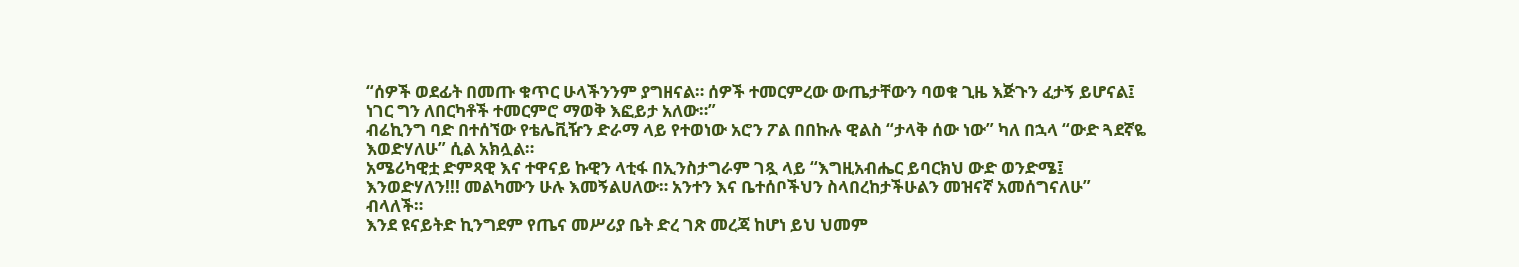“ሰዎች ወደፊት በመጡ ቁጥር ሁላችንንም ያግዘናል። ሰዎች ተመርምረው ውጤታቸውን ባወቁ ጊዜ እጅጉን ፈታኝ ይሆናል፤ ነገር ግን ለበርካቶች ተመርምሮ ማወቅ እፎይታ አለው።”
ብሬኪንግ ባድ በተሰኘው የቴሌቪዥን ድራማ ላይ የተወነው አሮን ፖል በበኩሉ ዊልስ “ታላቅ ሰው ነው” ካለ በኋላ “ውድ ጓደኛዬ እወድሃለሁ” ሲል አክሏል።
አሜሪካዊቷ ድምጻዊ እና ተዋናይ ኩዊን ላቲፋ በኢንስታግራም ገጿ ላይ “እግዚአብሔር ይባርክህ ውድ ወንድሜ፤ እንወድሃለን!!! መልካሙን ሁሉ እመኝልሀለው። አንተን እና ቤተሰቦችህን ስላበረከታችሁልን መዝናኛ አመሰግናለሁ” ብላለች።
እንደ ዩናይትድ ኪንግደም የጤና መሥሪያ ቤት ድረ ገጽ መረጃ ከሆነ ይህ ህመም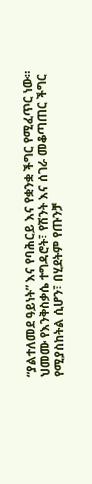“ያልተለመደ ዓይነት” እና የባሕርይ እና የቋንቋ ችግር የሚፈጥር ነው።
ህመሙ የእንቅስቃሴ ተግዳሮት፣ የሽንት እና ሰገራ መቆጣጠር ችግር የሚያስከትል ሲሆን፣ በሂደትም የጡንቻ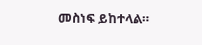መስነፍ ይከተላል።